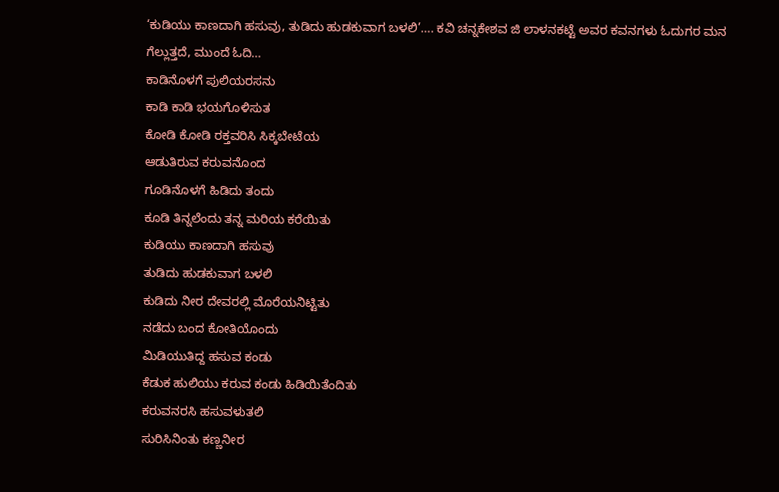‘ಕುಡಿಯು ಕಾಣದಾಗಿ ಹಸುವು, ತುಡಿದು ಹುಡಕುವಾಗ ಬಳಲಿ’…. ಕವಿ ಚನ್ನಕೇಶವ ಜಿ ಲಾಳನಕಟ್ಟೆ ಅವರ ಕವನಗಳು ಓದುಗರ ಮನ ಗೆಲ್ಲುತ್ತದೆ, ಮುಂದೆ ಓದಿ…
ಕಾಡಿನೊಳಗೆ ಪುಲಿಯರಸನು
ಕಾಡಿ ಕಾಡಿ ಭಯಗೊಳಿಸುತ
ಕೋಡಿ ಕೋಡಿ ರಕ್ತವರಿಸಿ ಸಿಕ್ಕಬೇಟೆಯ
ಆಡುತಿರುವ ಕರುವನೊಂದ
ಗೂಡಿನೊಳಗೆ ಹಿಡಿದು ತಂದು
ಕೂಡಿ ತಿನ್ನಲೆಂದು ತನ್ನ ಮರಿಯ ಕರೆಯಿತು
ಕುಡಿಯು ಕಾಣದಾಗಿ ಹಸುವು
ತುಡಿದು ಹುಡಕುವಾಗ ಬಳಲಿ
ಕುಡಿದು ನೀರ ದೇವರಲ್ಲಿ ಮೊರೆಯನಿಟ್ಟಿತು
ನಡೆದು ಬಂದ ಕೋತಿಯೊಂದು
ಮಿಡಿಯುತಿದ್ದ ಹಸುವ ಕಂಡು
ಕೆಡುಕ ಹುಲಿಯು ಕರುವ ಕಂಡು ಹಿಡಿಯಿತೆಂದಿತು
ಕರುವನರಸಿ ಹಸುವಳುತಲಿ
ಸುರಿಸಿನಿಂತು ಕಣ್ಣನೀರ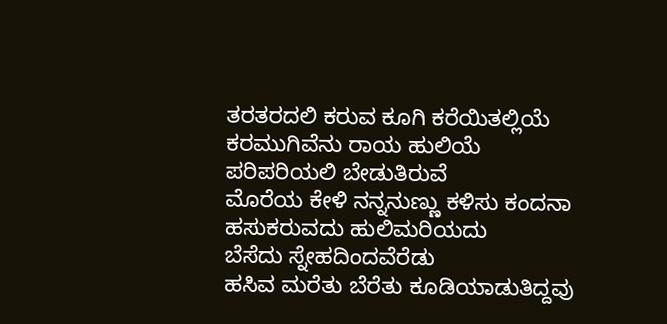ತರತರದಲಿ ಕರುವ ಕೂಗಿ ಕರೆಯಿತಲ್ಲಿಯೆ
ಕರಮುಗಿವೆನು ರಾಯ ಹುಲಿಯೆ
ಪರಿಪರಿಯಲಿ ಬೇಡುತಿರುವೆ
ಮೊರೆಯ ಕೇಳಿ ನನ್ನನುಣ್ಣು ಕಳಿಸು ಕಂದನಾ
ಹಸುಕರುವದು ಹುಲಿಮರಿಯದು
ಬೆಸೆದು ಸ್ನೇಹದಿಂದವೆರೆಡು
ಹಸಿವ ಮರೆತು ಬೆರೆತು ಕೂಡಿಯಾಡುತಿದ್ದವು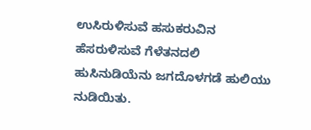ಉಸಿರುಳಿಸುವೆ ಹಸುಕರುವಿನ
ಹೆಸರುಳಿಸುವೆ ಗೆಳೆತನದಲಿ
ಹುಸಿನುಡಿಯೆನು ಜಗದೊಳಗಡೆ ಹುಲಿಯು ನುಡಿಯಿತು.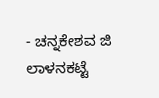- ಚನ್ನಕೇಶವ ಜಿ ಲಾಳನಕಟ್ಟೆ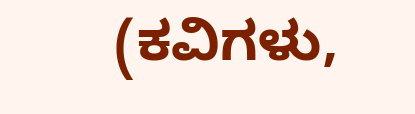(ಕವಿಗಳು,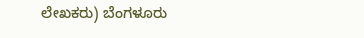ಲೇಖಕರು) ಬೆಂಗಳೂರು